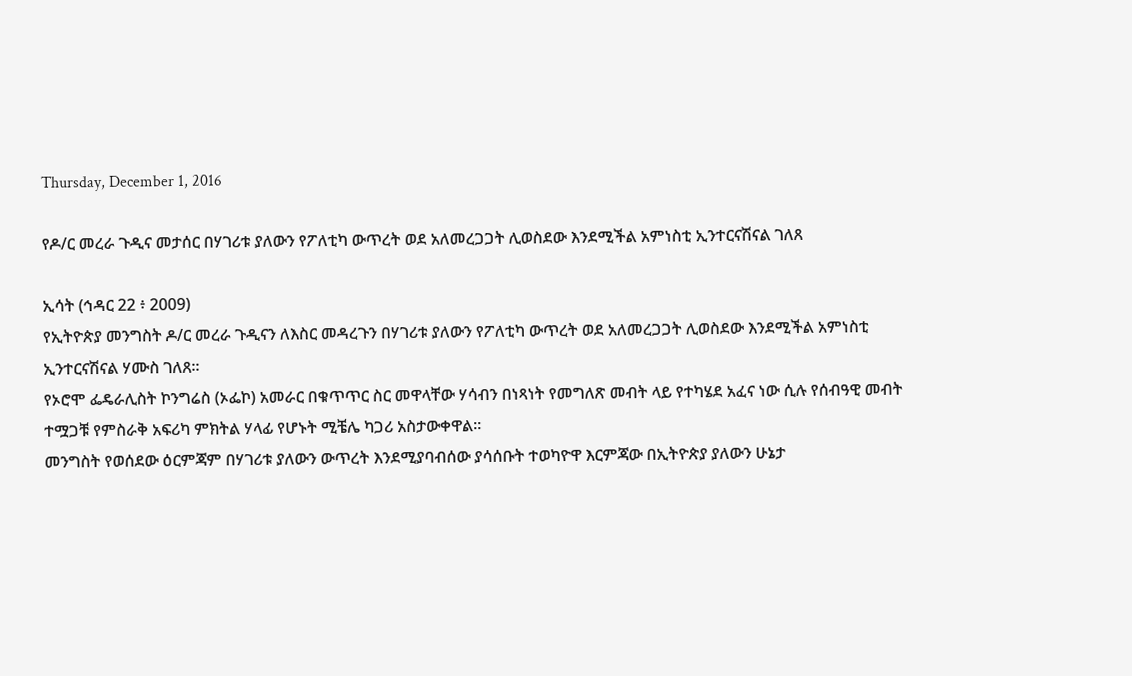Thursday, December 1, 2016

የዶ/ር መረራ ጉዲና መታሰር በሃገሪቱ ያለውን የፖለቲካ ውጥረት ወደ አለመረጋጋት ሊወስደው እንደሚችል አምነስቲ ኢንተርናሽናል ገለጸ

ኢሳት (ኅዳር 22 ፥ 2009)
የኢትዮጵያ መንግስት ዶ/ር መረራ ጉዲናን ለእስር መዳረጉን በሃገሪቱ ያለውን የፖለቲካ ውጥረት ወደ አለመረጋጋት ሊወስደው እንደሚችል አምነስቲ ኢንተርናሽናል ሃሙስ ገለጸ።
የኦሮሞ ፌዴራሊስት ኮንግሬስ (ኦፌኮ) አመራር በቁጥጥር ስር መዋላቸው ሃሳብን በነጻነት የመግለጽ መብት ላይ የተካሄደ አፈና ነው ሲሉ የሰብዓዊ መብት ተሟጋቹ የምስራቅ አፍሪካ ምክትል ሃላፊ የሆኑት ሚቼሌ ካጋሪ አስታውቀዋል።
መንግስት የወሰደው ዕርምጃም በሃገሪቱ ያለውን ውጥረት እንደሚያባብሰው ያሳሰቡት ተወካዮዋ እርምጃው በኢትዮጵያ ያለውን ሁኔታ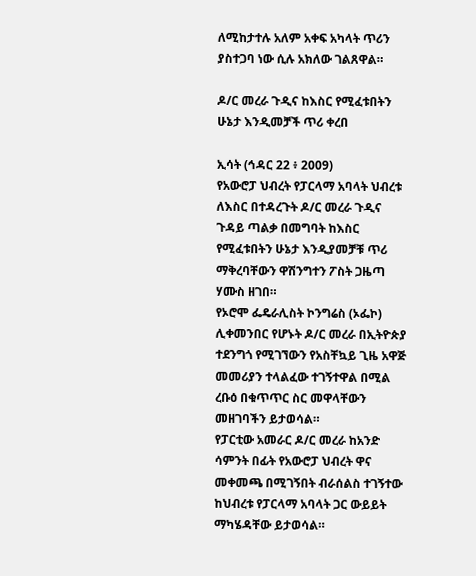ለሚከታተሉ አለም አቀፍ አካላት ጥሪን ያስተጋባ ነው ሲሉ አክለው ገልጸዋል።

ዶ/ር መረራ ጉዲና ከእስር የሚፈቱበትን ሁኔታ እንዲመቻች ጥሪ ቀረበ

ኢሳት (ኅዳር 22 ፥ 2009)
የአውሮፓ ህብረት የፓርላማ አባላት ህብረቱ ለእስር በተዳረጉት ዶ/ር መረራ ጉዲና ጉዳይ ጣልቃ በመግባት ከእስር የሚፈቱበትን ሁኔታ እንዲያመቻቹ ጥሪ ማቅረባቸውን ዋሽንግተን ፖስት ጋዜጣ ሃሙስ ዘገበ።
የኦሮሞ ፌዴራሊስት ኮንግሬስ (ኦፌኮ) ሊቀመንበር የሆኑት ዶ/ር መረራ በኢትዮጵያ ተደንግጎ የሚገኘውን የአስቸኳይ ጊዜ አዋጅ መመሪያን ተላልፈው ተገኝተዋል በሚል ረቡዕ በቁጥጥር ስር መዋላቸውን መዘገባችን ይታወሳል።
የፓርቲው አመራር ዶ/ር መረራ ከአንድ ሳምንት በፊት የአውሮፓ ህብረት ዋና መቀመጫ በሚገኝበት ብራሰልስ ተገኝተው ከህብረቱ የፓርላማ አባላት ጋር ውይይት ማካሄዳቸው ይታወሳል።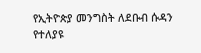የኢትዮጵያ መንግስት ለደቡብ ሱዳን የተለያዩ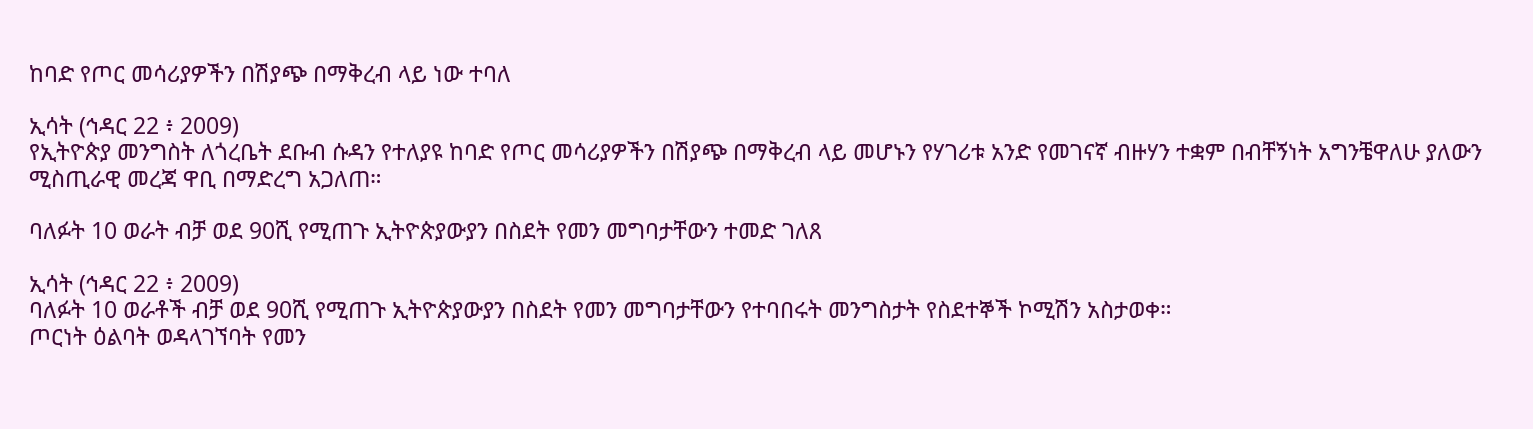ከባድ የጦር መሳሪያዎችን በሽያጭ በማቅረብ ላይ ነው ተባለ

ኢሳት (ኅዳር 22 ፥ 2009)
የኢትዮጵያ መንግስት ለጎረቤት ደቡብ ሱዳን የተለያዩ ከባድ የጦር መሳሪያዎችን በሽያጭ በማቅረብ ላይ መሆኑን የሃገሪቱ አንድ የመገናኛ ብዙሃን ተቋም በብቸኝነት አግንቼዋለሁ ያለውን ሚስጢራዊ መረጃ ዋቢ በማድረግ አጋለጠ።

ባለፉት 10 ወራት ብቻ ወደ 90ሺ የሚጠጉ ኢትዮጵያውያን በስደት የመን መግባታቸውን ተመድ ገለጸ

ኢሳት (ኅዳር 22 ፥ 2009)
ባለፉት 10 ወራቶች ብቻ ወደ 90ሺ የሚጠጉ ኢትዮጵያውያን በስደት የመን መግባታቸውን የተባበሩት መንግስታት የስደተኞች ኮሚሽን አስታወቀ።
ጦርነት ዕልባት ወዳላገኘባት የመን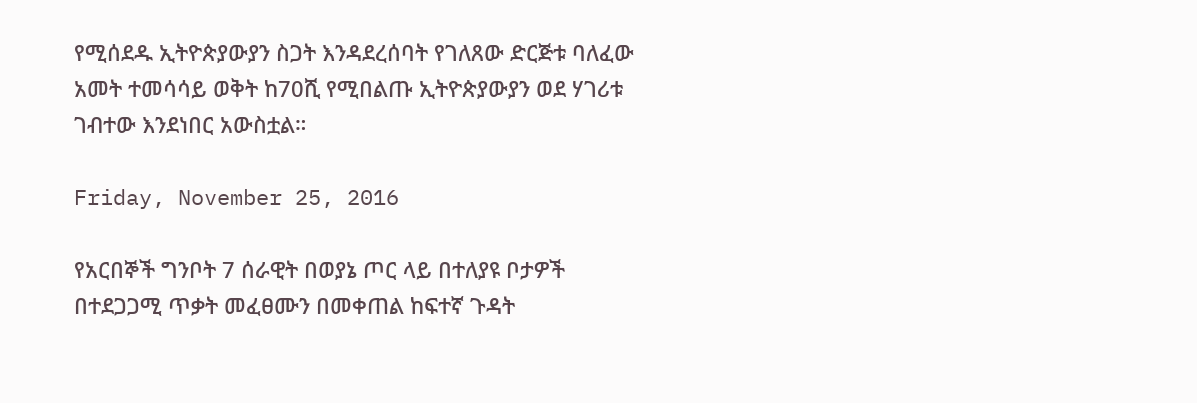የሚሰደዱ ኢትዮጵያውያን ስጋት እንዳደረሰባት የገለጸው ድርጅቱ ባለፈው አመት ተመሳሳይ ወቅት ከ70ሺ የሚበልጡ ኢትዮጵያውያን ወደ ሃገሪቱ ገብተው እንደነበር አውስቷል።

Friday, November 25, 2016

የአርበኞች ግንቦት 7 ሰራዊት በወያኔ ጦር ላይ በተለያዩ ቦታዎች በተደጋጋሚ ጥቃት መፈፀሙን በመቀጠል ከፍተኛ ጉዳት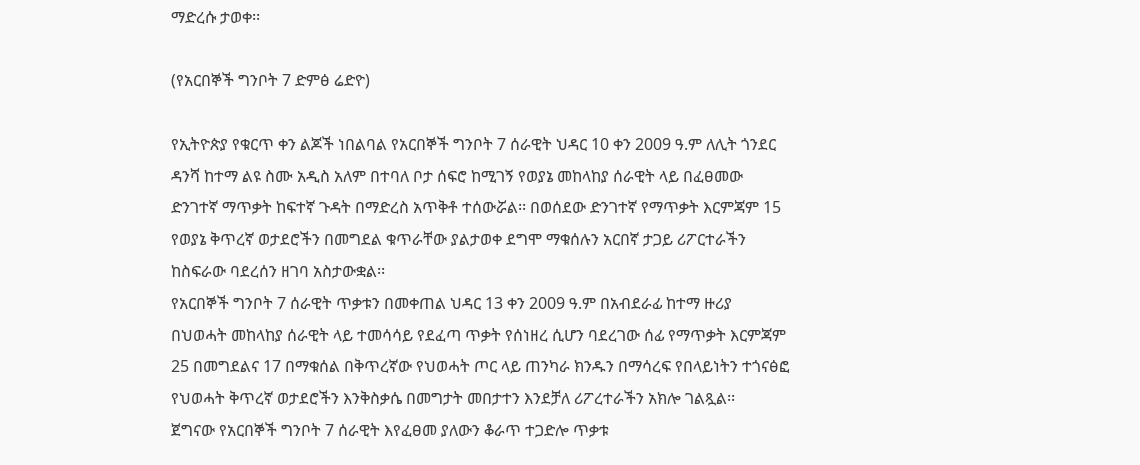ማድረሱ ታወቀ፡፡

(የአርበኞች ግንቦት 7 ድምፅ ሬድዮ)

የኢትዮጵያ የቁርጥ ቀን ልጆች ነበልባል የአርበኞች ግንቦት 7 ሰራዊት ህዳር 10 ቀን 2009 ዓ.ም ለሊት ጎንደር ዳንሻ ከተማ ልዩ ስሙ አዲስ አለም በተባለ ቦታ ሰፍሮ ከሚገኝ የወያኔ መከላከያ ሰራዊት ላይ በፈፀመው ድንገተኛ ማጥቃት ከፍተኛ ጉዳት በማድረስ አጥቅቶ ተሰውሯል፡፡ በወሰደው ድንገተኛ የማጥቃት እርምጃም 15 የወያኔ ቅጥረኛ ወታደሮችን በመግደል ቁጥራቸው ያልታወቀ ደግሞ ማቁሰሉን አርበኛ ታጋይ ሪፖርተራችን ከስፍራው ባደረሰን ዘገባ አስታውቋል፡፡
የአርበኞች ግንቦት 7 ሰራዊት ጥቃቱን በመቀጠል ህዳር 13 ቀን 2009 ዓ.ም በአብደራፊ ከተማ ዙሪያ በህወሓት መከላከያ ሰራዊት ላይ ተመሳሳይ የደፈጣ ጥቃት የሰነዘረ ሲሆን ባደረገው ሰፊ የማጥቃት እርምጃም 25 በመግደልና 17 በማቁሰል በቅጥረኛው የህወሓት ጦር ላይ ጠንካራ ክንዱን በማሳረፍ የበላይነትን ተጎናፅፎ የህወሓት ቅጥረኛ ወታደሮችን እንቅስቃሴ በመግታት መበታተን እንደቻለ ሪፖረተራችን አክሎ ገልጿል፡፡
ጀግናው የአርበኞች ግንቦት 7 ሰራዊት እየፈፀመ ያለውን ቆራጥ ተጋድሎ ጥቃቱ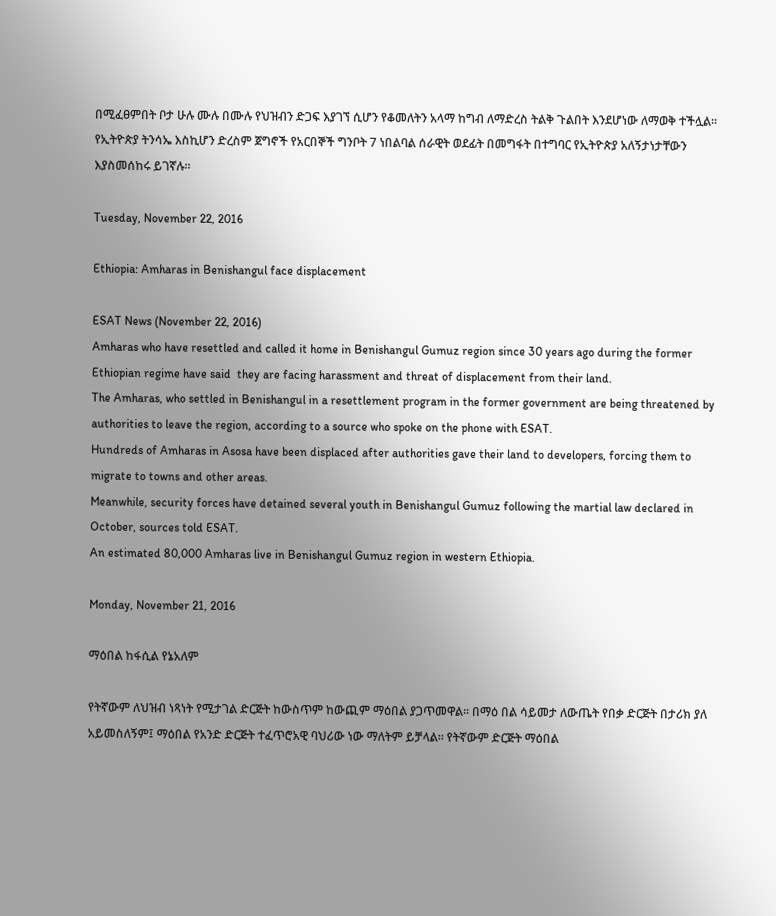በሚፈፀምበት ቦታ ሁሉ ሙሉ በሙሉ የህዝብን ድጋፍ እያገኘ ሲሆን የቆመለትን አላማ ከግብ ለማድረስ ትልቅ ጉልበት እንደሆነው ለማወቅ ተችሏል፡፡ የኢትዮጵያ ትንሳኤ እስኪሆን ድረስም ጀግኖች የአርበኞች ግንቦት 7 ነበልባል ሰራዊት ወደፊት በመግፋት በተግባር የኢትዮጵያ አለኝታነታቸውን እያስመሰከሩ ይገኛሉ፡፡

Tuesday, November 22, 2016

Ethiopia: Amharas in Benishangul face displacement

ESAT News (November 22, 2016)
Amharas who have resettled and called it home in Benishangul Gumuz region since 30 years ago during the former Ethiopian regime have said  they are facing harassment and threat of displacement from their land.
The Amharas, who settled in Benishangul in a resettlement program in the former government are being threatened by authorities to leave the region, according to a source who spoke on the phone with ESAT.
Hundreds of Amharas in Asosa have been displaced after authorities gave their land to developers, forcing them to migrate to towns and other areas.
Meanwhile, security forces have detained several youth in Benishangul Gumuz following the martial law declared in October, sources told ESAT.
An estimated 80,000 Amharas live in Benishangul Gumuz region in western Ethiopia.

Monday, November 21, 2016

ማዕበል ከፋሲል የኔአለም

የትኛውም ለህዝብ ነጻነት የሚታገል ድርጅት ከውስጥም ከውጪም ማዕበል ያጋጥመዋል። በማዕ በል ሳይመታ ለውጤት የበቃ ድርጅት በታሪክ ያለ አይመስለኝም፤ ማዕበል የአንድ ድርጅት ተፈጥሮአዊ ባህሪው ነው ማለትም ይቻላል። የትኛውም ድርጅት ማዕበል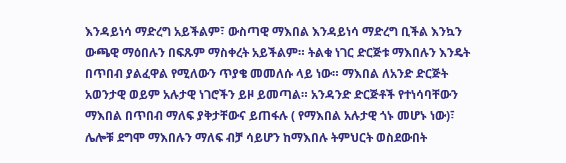እንዳይነሳ ማድረግ አይችልም፣ ውስጣዊ ማእበል እንዳይነሳ ማድረግ ቢችል እንኳን ውጫዊ ማዕበሉን በፍጹም ማስቀረት አይችልም። ትልቁ ነገር ድርጅቱ ማእበሉን እንዴት በጥበብ ያልፈዋል የሚለውን ጥያቄ መመለሱ ላይ ነው። ማእበል ለአንድ ድርጅት አወንታዊ ወይም አሉታዊ ነገሮችን ይዞ ይመጣል። አንዳንድ ድርጅቶች የተነሳባቸውን ማእበል በጥበብ ማለፍ ያቅታቸውና ይጠፋሉ ( የማእበል አሉታዊ ጎኑ መሆኑ ነው)፣ ሌሎቹ ደግሞ ማእበሉን ማለፍ ብቻ ሳይሆን ከማእበሉ ትምህርት ወስደውበት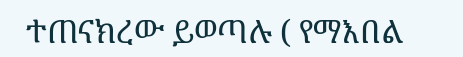ተጠናክረው ይወጣሉ ( የማእበል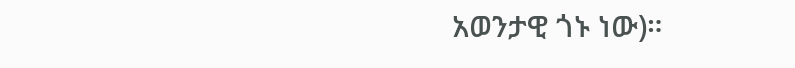አወንታዊ ጎኑ ነው)።